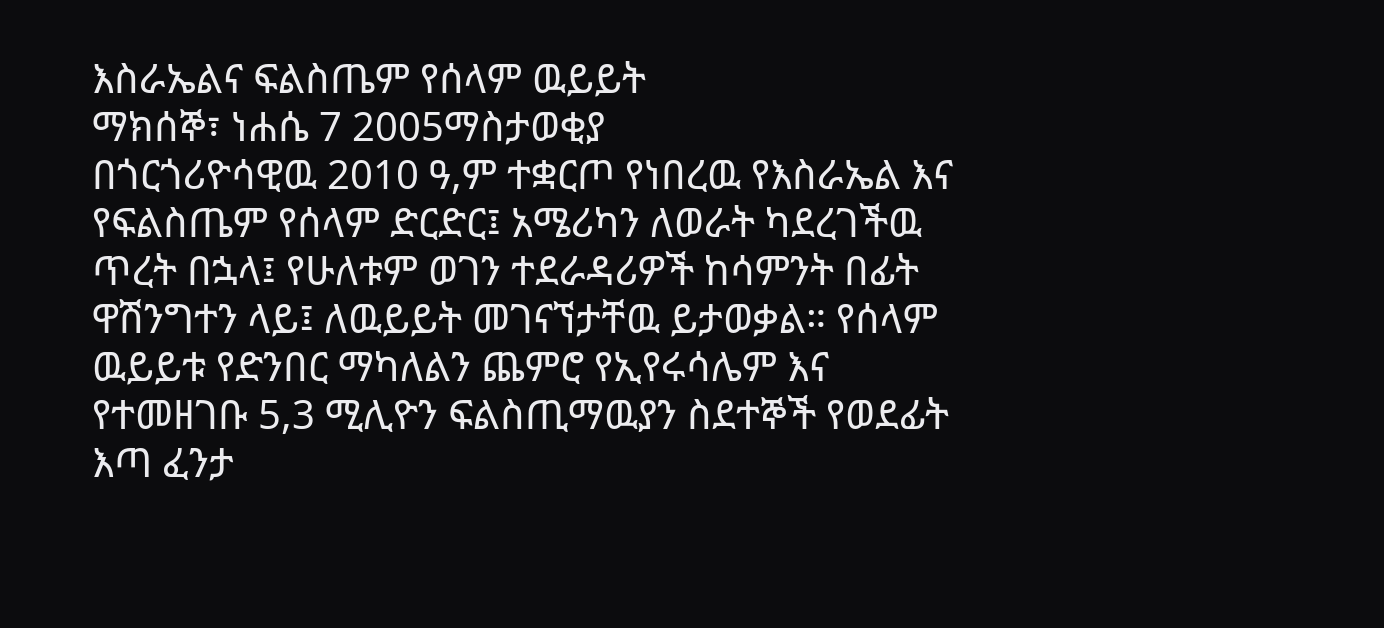እስራኤልና ፍልስጤም የሰላም ዉይይት
ማክሰኞ፣ ነሐሴ 7 2005ማስታወቂያ
በጎርጎሪዮሳዊዉ 2010 ዓ,ም ተቋርጦ የነበረዉ የእስራኤል እና የፍልስጤም የሰላም ድርድር፤ አሜሪካን ለወራት ካደረገችዉ ጥረት በኋላ፤ የሁለቱም ወገን ተደራዳሪዎች ከሳምንት በፊት ዋሽንግተን ላይ፤ ለዉይይት መገናኘታቸዉ ይታወቃል። የሰላም ዉይይቱ የድንበር ማካለልን ጨምሮ የኢየሩሳሌም እና የተመዘገቡ 5,3 ሚሊዮን ፍልስጢማዉያን ስደተኞች የወደፊት እጣ ፈንታ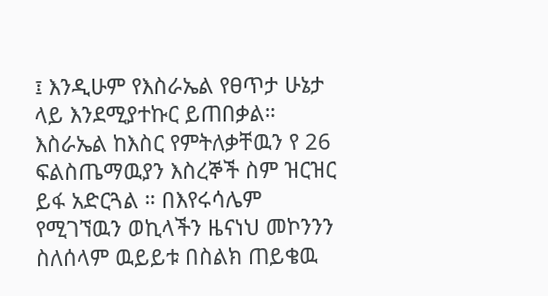፤ እንዲሁም የእስራኤል የፀጥታ ሁኔታ ላይ እንደሚያተኩር ይጠበቃል። እስራኤል ከእስር የምትለቃቸዉን የ 26 ፍልስጤማዉያን እስረኞች ስም ዝርዝር ይፋ አድርጓል ። በእየሩሳሌም የሚገኘዉን ወኪላችን ዜናነህ መኮንንን ስለሰላም ዉይይቱ በስልክ ጠይቄዉ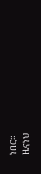ነበር።
ዜናነህ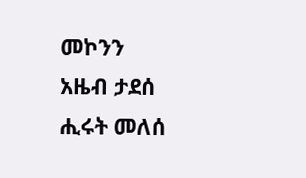መኮንን
አዜብ ታደሰ
ሒሩት መለሰ